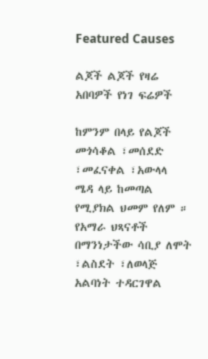Featured Causes

ልጆች ልጆች የዛሬ አበባዎች የነገ ፍሬዎች

ከምንም በላይ የልጆች መጎሳቆል ፣መሰደድ ፣መፈናቀል ፣አውላላ
ሜዳ ላይ ከመጣል የሚያክል ህመም የለም ። የአማራ ህጻናቶች
በማንነታችው ሳቢያ ለሞት ፣ልስደት ፣ለወላጅ አልባነት ተዳርገዋል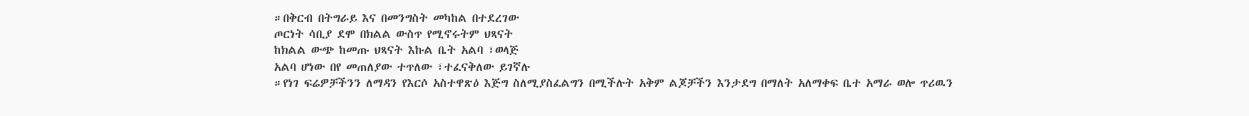።በቅርብ በትግራይ እና በመንግስት መካከል በተደረገው
ጦርነት ሳቢያ ደሞ በክልል ውስጥ የሚኖሩትም ህጻናት
ከክልል ውጭ ከመጡ ህጻናት እኩል ቤት አልባ ፣ወላጅ
አልባ ሆነው በየ መጠለያው ተጥለው ፣ተፈናቅለው ይገኛሉ
።የነገ ፍሬዎቻችንን ለማዳን የእርሶ አስተዋጽዕ እጅግ ስለሚያስፈልግን በሚችሉት አቅም ልጆቻችን እንታደግ በማለት አለማቀፍ ቤተ አማራ ወሎ ጥሪዉን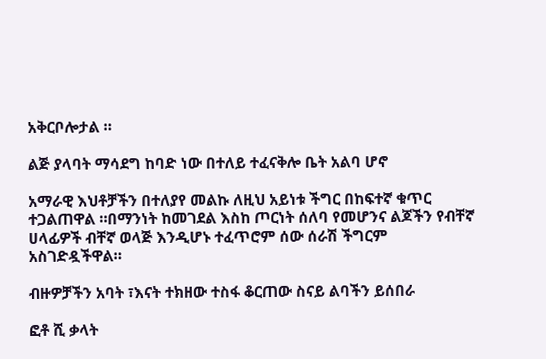አቅርቦሎታል ።

ልጅ ያላባት ማሳደግ ከባድ ነው በተለይ ተፈናቅሎ ቤት አልባ ሆኖ

አማራዊ እህቶቻችን በተለያየ መልኩ ለዚህ አይነቱ ችግር በከፍተኛ ቁጥር ተጋልጠዋል ።በማንነት ከመገደል እስከ ጦርነት ሰለባ የመሆንና ልጆችን የብቸኛ ሀላፊዎች ብቸኛ ወላጅ እንዲሆኑ ተፈጥሮም ሰው ሰራሽ ችግርም አስገድዷችዋል።

ብዙዎቻችን አባት ፣እናት ተክዘው ተስፋ ቆርጠው ስናይ ልባችን ይሰበራ

ፎቶ ሺ ቃላት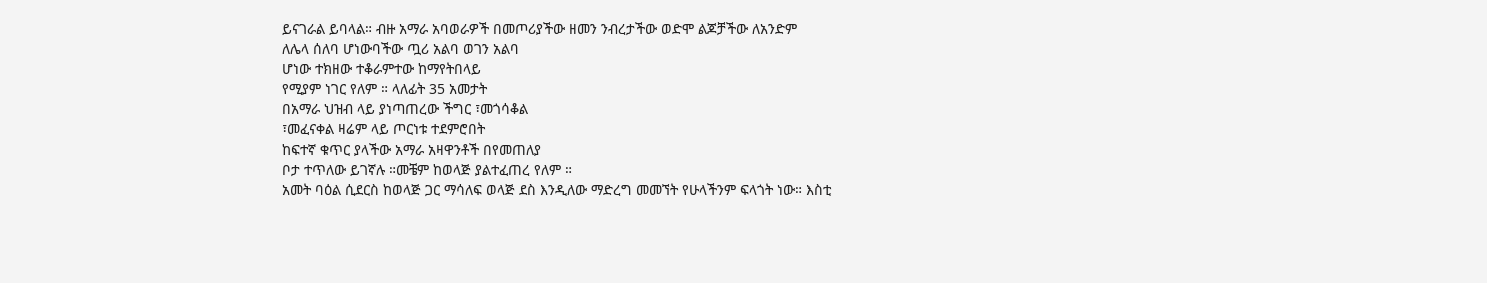ይናገራል ይባላል። ብዙ አማራ አባወራዎች በመጦሪያችው ዘመን ንብረታችው ወድሞ ልጆቻችው ለአንድም
ለሌላ ሰለባ ሆነውባችው ጧሪ አልባ ወገን አልባ
ሆነው ተክዘው ተቆራምተው ከማየትበላይ
የሚያም ነገር የለም ። ላለፊት 35 አመታት
በአማራ ህዝብ ላይ ያነጣጠረው ችግር ፣መጎሳቆል
፣መፈናቀል ዛሬም ላይ ጦርነቱ ተደምሮበት
ከፍተኛ ቁጥር ያላችው አማራ አዛዋንቶች በየመጠለያ
ቦታ ተጥለው ይገኛሉ ።መቼም ከወላጅ ያልተፈጠረ የለም ።
አመት ባዕል ሲደርስ ከወላጅ ጋር ማሳለፍ ወላጅ ደስ እንዲለው ማድረግ መመኘት የሁላችንም ፍላጎት ነው። እስቲ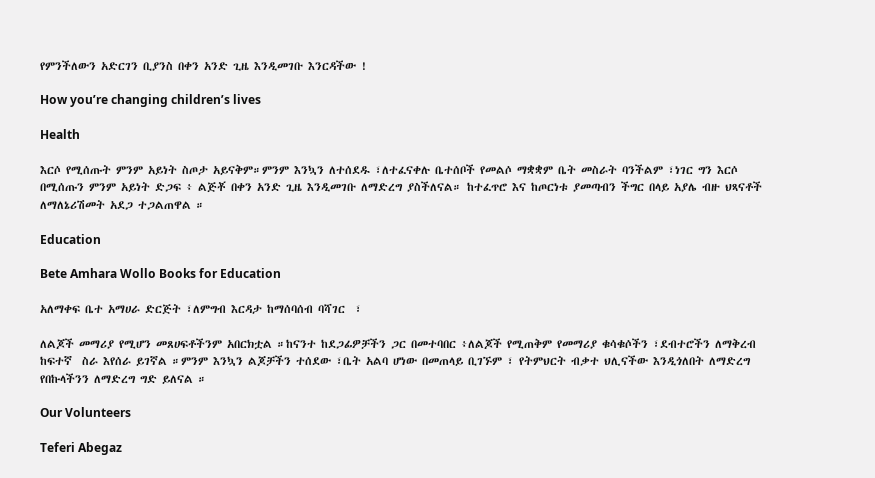የምንችለውን አድርገን ቢያንስ በቀን አንድ ጊዜ እንዲመገቡ እንርዳችው !

How you’re changing children’s lives

Health

እርሶ የሚሰጡት ምንም አይነት ስጦታ አይናቅም።ምንም እንኳን ለተሰደዱ ፣ለተፈናቀሉ ቤተሰቦች የመልሶ ማቋቋም ቤት መስራት ባንችልም ፣ነገር ግን እርሶ በሚሰጡን ምንም አይነት ድጋፍ ፥ ልጅቾ በቀን አንድ ጊዜ እንዲመገቡ ለማድረግ ያስችለናል። ከተፈጥሮ እና ከጦርነቱ ያመጣብን ችግር በላይ አያሌ ብዙ ህጻናቶች ለማለኔሪሽመት አደጋ ተጋልጠዋል ።

Education

Bete Amhara Wollo Books for Education

አለማቀፍ ቤተ አማሀራ ድርጅት ፣ለምግብ እርዳታ ከማሰባሰብ ባሻገር  ፣

ለልጆች መማሪያ የሚሆን መጸሀፍቶችንም አበርክቷል ።ከናንተ ከደጋፊዎቻችን ጋር በመተባበር ፥ለልጆች የሚጠቅም የመማሪያ ቁሳቁሶችን ፣ደብተሮችን ለማቅረብ ከፍተኛ  ስራ እየሰራ ይገኛል ።ምንም እንኳን ልጆቻችን ተሰደው ፣ቤት አልባ ሆነው በመጠላይ ቢገኙም ፣ የትምህርት ብቃተ ህሊናችው እንዲጎለበት ለማድረግ  የበኩላችንን ለማድረግ ግድ ይለናል ።

Our Volunteers

Teferi Abegaz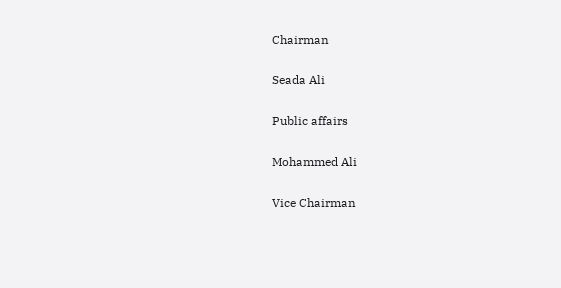Chairman

Seada Ali

Public affairs

Mohammed Ali

Vice Chairman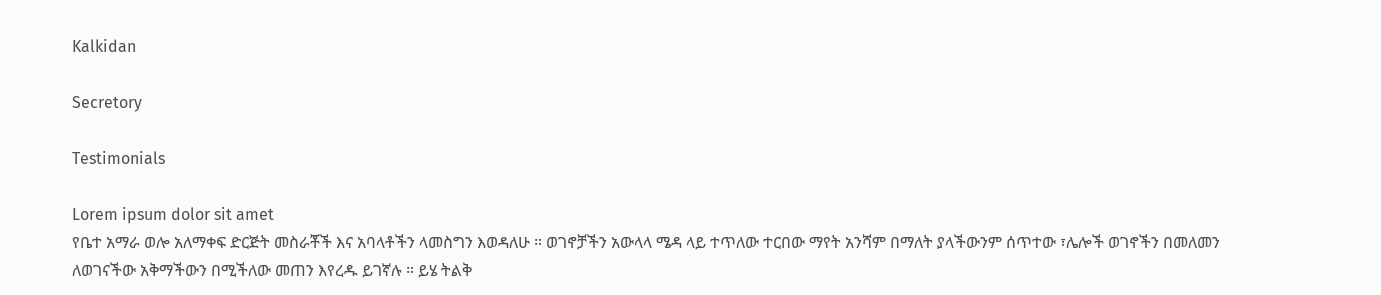Kalkidan

Secretory

Testimonials

Lorem ipsum dolor sit amet
የቤተ አማራ ወሎ አለማቀፍ ድርጅት መስራቾች እና አባላቶችን ላመስግን እወዳለሁ ። ወገኖቻችን አውላላ ሜዳ ላይ ተጥለው ተርበው ማየት አንሻም በማለት ያላችውንም ሰጥተው ፣ሌሎች ወገኖችን በመለመን ለወገናችው አቅማችውን በሚችለው መጠን እየረዱ ይገኛሉ ። ይሄ ትልቅ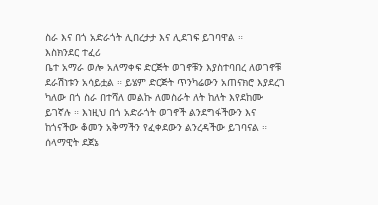ስራ እና በጎ አድራጎት ሊበረታታ እና ሊደገፍ ይገባዋል ።
እስክንደር ተፈሪ
ቤተ አማራ ወሎ አለማቀፍ ድርጅት ወገኖቹን እያስተባበረ ለወገኖቹ ደራሽነቱን አሳይቷል ። ይሄም ድርጅት ጥንካሬውን አጠናክሮ እያደረገ ካለው በጎ ስራ በተሻለ መልኩ ለመስራት ለት ከለት እየደከሙ ይገኛሉ ። እነዚህ በጎ አድራጎት ወገኖች ልንደግፋችውን እና ከጎናችው ቆመን አቅማችን የፈቀደውን ልንረዳችው ይገባናል ።
ሰላማዊት ደጀኔ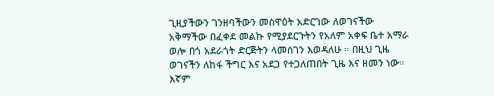ጊዚያችውን ገንዘባችውን መስዋዕት አድርገው ለወገናችው አቅማችው በፈቀደ መልኩ የሚያደርጉትን የአለም አቀፍ ቤተ አማራ ወሎ በጎ አደራጎት ድርጅትን ላመሰገን እወዳለሁ ። በዚህ ጊዜ ወገናችን ለከፋ ችግር እና አደጋ የተጋለጠበት ጊዜ እና ዘመን ነው። እኛም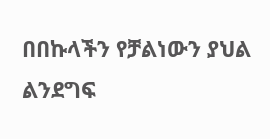በበኩላችን የቻልነውን ያህል ልንደግፍ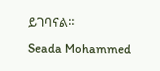ይገባናል።
Seada Mohammed